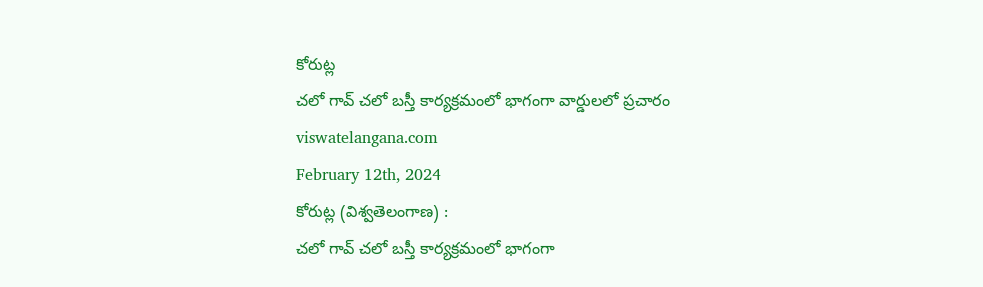కోరుట్ల
చలో గావ్ చలో బస్తీ కార్యక్రమంలో భాగంగా వార్డులలో ప్రచారం
viswatelangana.com
February 12th, 2024
కోరుట్ల (విశ్వతెలంగాణ) :
చలో గావ్ చలో బస్తీ కార్యక్రమంలో భాగంగా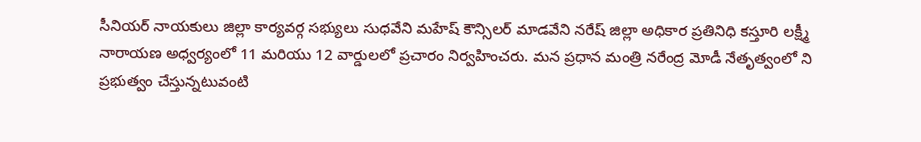సీనియర్ నాయకులు జిల్లా కార్యవర్గ సభ్యులు సుధవేని మహేష్ కౌన్సిలర్ మాడవేని నరేష్ జిల్లా అధికార ప్రతినిధి కస్తూరి లక్ష్మీ నారాయణ అధ్వర్యంలో 11 మరియు 12 వార్డులలో ప్రచారం నిర్వహించరు. మన ప్రధాన మంత్రి నరేంద్ర మోడీ నేతృత్వంలో ని ప్రభుత్వం చేస్తున్నటువంటి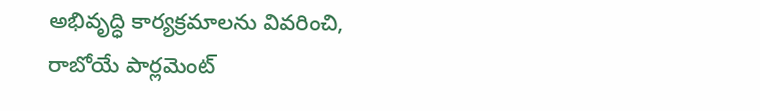అభివృద్ధి కార్యక్రమాలను వివరించి, రాబోయే పార్లమెంట్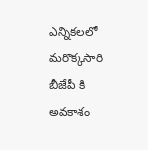ఎన్నికలలో మరొక్కసారి బీజేపీ కి అవకాశం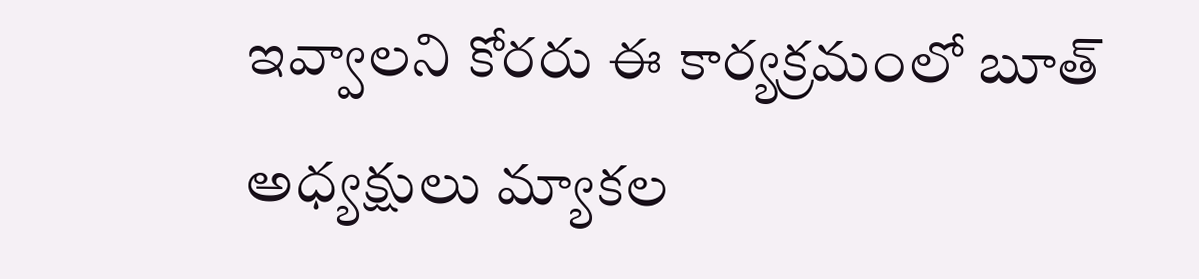ఇవ్వాలని కోరరు ఈ కార్యక్రమంలో బూత్ అధ్యక్షులు మ్యాకల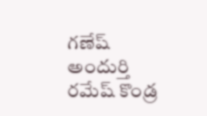గణేష్ అందుర్తి రమేష్ కొండ్ర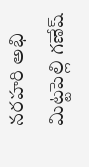నరహరి అభి మిట్టపెల్లి గణేష్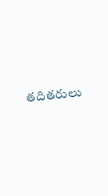తదితరులు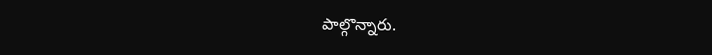పాల్గొన్నారు.